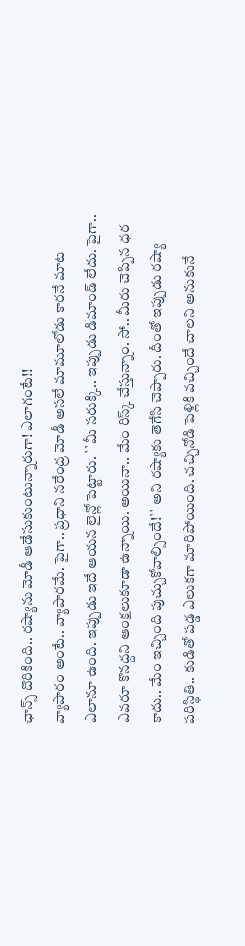ఛాన్స్ దొరికింది.. రష్యాను మోడీ ఆడేసుకుంటున్నారుగా! ఎలాగంటే!!
వ్యాపారం అంటే.. వ్యాపారమే. పైగా.. ప్రధాని నరేంద్ర మోడీ అసలే మామూలోడు కారనే మాట ఎలానూ ఉంది. ఇప్పుడు ఇదే ఆయన లైన్లో పెట్టారు. ``మీ సరుక్కి.. ఇప్పుడు డిమాండ్ లేదు. పైగా.. ఎవరూ కొనద్దని ఆంక్షలుకూడా ఉన్నాయి. అయినా.. మేం రిస్క్ చేస్తున్నాం. సో.. మీరు చెప్పిన ధర కాదు.. మేం ఇచ్చింది పుచ్చుకోవాల్సిందే!`` అని రష్యాకు తెగేసి చెప్పారు. దీంతో ఇప్పుడు రష్యా పరిస్థితి.. కుడితో పడ్డ ఎలుకగా మారిపోయింది. చచ్చినోడి పెళ్లికి వచ్చిందే చాలని అనుకునే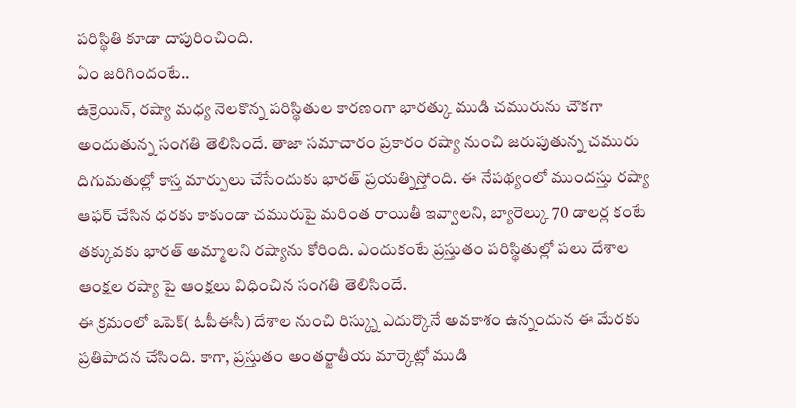పరిస్థితి కూడా దాపురించింది.
ఏం జరిగిందంటే..
ఉక్రెయిన్, రష్యా మధ్య నెలకొన్న పరిస్థితుల కారణంగా భారత్కు ముడి చమురును చౌకగా అందుతున్న సంగతి తెలిసిందే. తాజా సమాచారం ప్రకారం రష్యా నుంచి జరుపుతున్న చమురు దిగుమతుల్లో కాస్త మార్పులు చేసేందుకు భారత్ ప్రయత్నిస్తోంది. ఈ నేపథ్యంలో ముందస్తు రష్యా ఆఫర్ చేసిన ధరకు కాకుండా చమురుపై మరింత రాయితీ ఇవ్వాలని, బ్యారెల్కు 70 డాలర్ల కంటే తక్కువకు భారత్ అమ్మాలని రష్యాను కోరింది. ఎందుకంటే ప్రస్తుతం పరిస్థితుల్లో పలు దేశాల ఆంక్షల రష్యా పై ఆంక్షలు విధించిన సంగతి తెలిసిందే.
ఈ క్రమంలో ఒపెక్( ఓపీఈసీ) దేశాల నుంచి రిస్క్ను ఎదుర్కొనే అవకాశం ఉన్నందున ఈ మేరకు ప్రతిపాదన చేసింది. కాగా, ప్రస్తుతం అంతర్జాతీయ మార్కెట్లో ముడి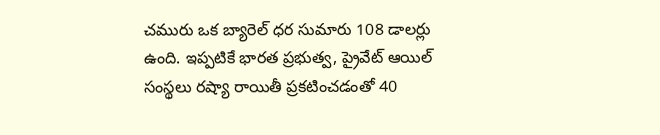చమురు ఒక బ్యారెల్ ధర సుమారు 108 డాలర్లు ఉంది. ఇప్పటికే భారత ప్రభుత్వ, ప్రైవేట్ ఆయిల్ సంస్థలు రష్యా రాయితీ ప్రకటించడంతో 40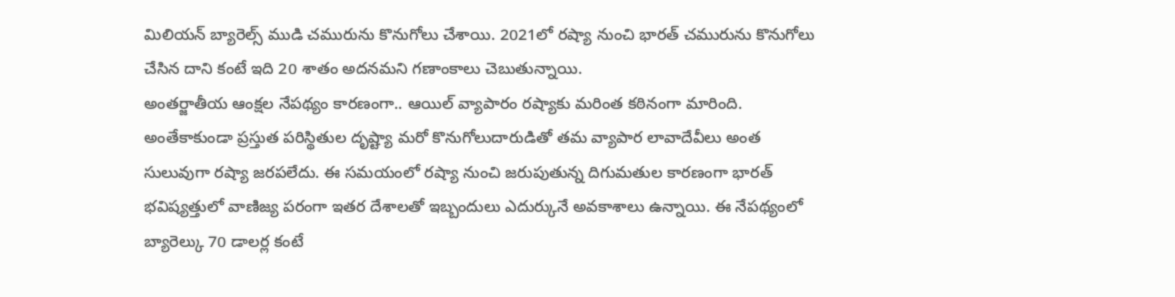మిలియన్ బ్యారెల్స్ ముడి చమురును కొనుగోలు చేశాయి. 2021లో రష్యా నుంచి భారత్ చమురును కొనుగోలు చేసిన దాని కంటే ఇది 20 శాతం అదనమని గణాంకాలు చెబుతున్నాయి.
అంతర్జాతీయ ఆంక్షల నేపథ్యం కారణంగా.. ఆయిల్ వ్యాపారం రష్యాకు మరింత కఠినంగా మారింది. అంతేకాకుండా ప్రస్తుత పరిస్థితుల దృష్ట్యా మరో కొనుగోలుదారుడితో తమ వ్యాపార లావాదేవీలు అంత సులువుగా రష్యా జరపలేదు. ఈ సమయంలో రష్యా నుంచి జరుపుతున్న దిగుమతుల కారణంగా భారత్ భవిష్యత్తులో వాణిజ్య పరంగా ఇతర దేశాలతో ఇబ్బందులు ఎదుర్కునే అవకాశాలు ఉన్నాయి. ఈ నేపథ్యంలో బ్యారెల్కు 70 డాలర్ల కంటే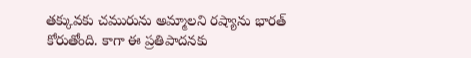తక్కువకు చమురును అమ్మాలని రష్యాను భారత్ కోరుతోంది. కాగా ఈ ప్రతిపాదనకు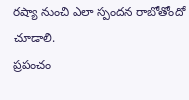రష్యా నుంచి ఎలా స్పందన రాబోతోందో చూడాలి.
ప్రపంచం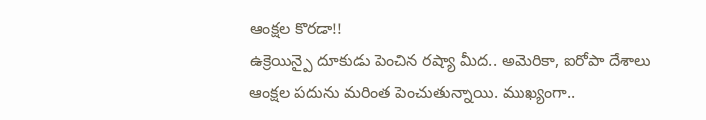ఆంక్షల కొరడా!!
ఉక్రెయిన్పై దూకుడు పెంచిన రష్యా మీద.. అమెరికా, ఐరోపా దేశాలు ఆంక్షల పదును మరింత పెంచుతున్నాయి. ముఖ్యంగా..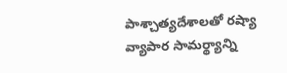పాశ్చాత్యదేశాలతో రష్యా వ్యాపార సామర్థ్యాన్ని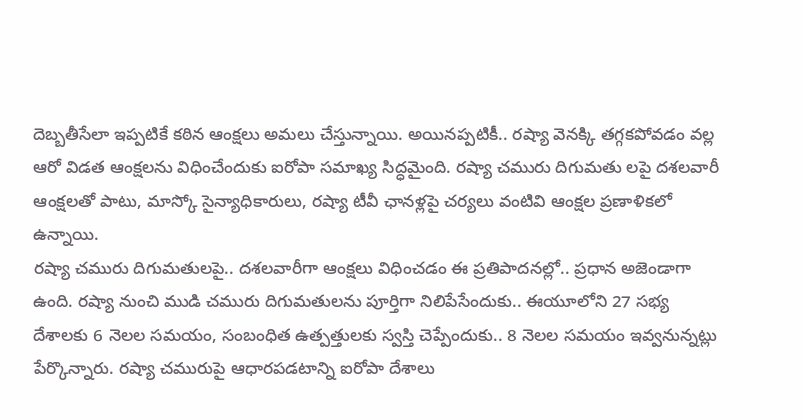దెబ్బతీసేలా ఇప్పటికే కఠిన ఆంక్షలు అమలు చేస్తున్నాయి. అయినప్పటికీ.. రష్యా వెనక్కి తగ్గకపోవడం వల్ల ఆరో విడత ఆంక్షలను విధించేందుకు ఐరోపా సమాఖ్య సిద్ధమైంది. రష్యా చమురు దిగుమతు లపై దశలవారీ ఆంక్షలతో పాటు, మాస్కో సైన్యాధికారులు, రష్యా టీవీ ఛానళ్లపై చర్యలు వంటివి ఆంక్షల ప్రణాళికలో ఉన్నాయి.
రష్యా చమురు దిగుమతులపై.. దశలవారీగా ఆంక్షలు విధించడం ఈ ప్రతిపాదనల్లో.. ప్రధాన అజెండాగా ఉంది. రష్యా నుంచి ముడి చమురు దిగుమతులను పూర్తిగా నిలిపేసేందుకు.. ఈయూలోని 27 సభ్య దేశాలకు 6 నెలల సమయం, సంబంధిత ఉత్పత్తులకు స్వస్తి చెప్పేందుకు.. 8 నెలల సమయం ఇవ్వనున్నట్లు పేర్కొన్నారు. రష్యా చమురుపై ఆధారపడటాన్ని ఐరోపా దేశాలు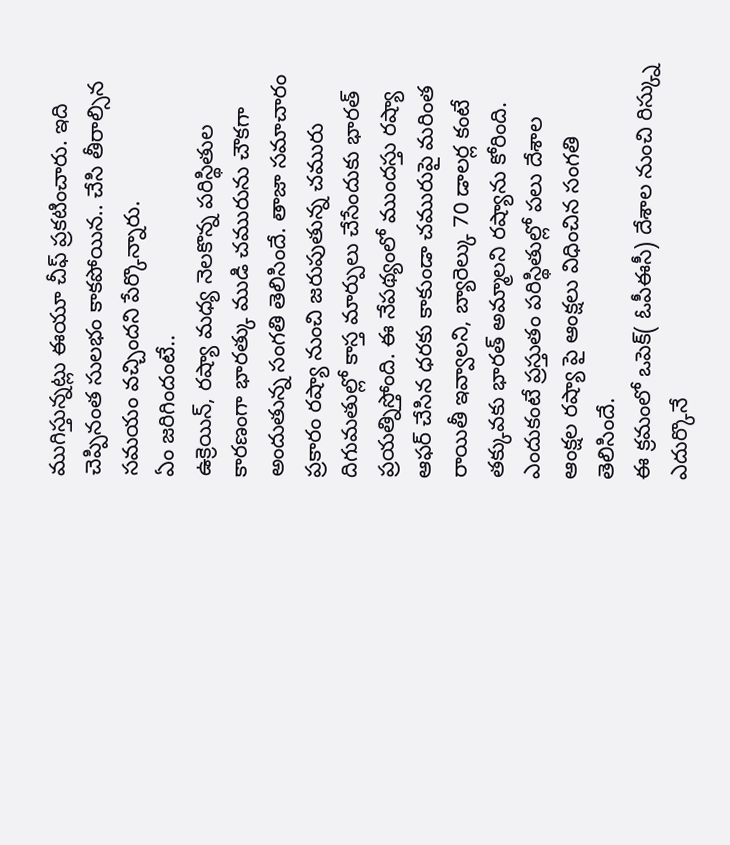ముగిస్తున్నట్లు ఈయూ చీఫ్ ప్రకటించారు. ఇది చెప్పినంత సులభం కాకపోయిన.. చేసి తీరాల్సిన సమయం వచ్చిందని పేర్కొన్నారు.
ఏం జరిగిందంటే..
ఉక్రెయిన్, రష్యా మధ్య నెలకొన్న పరిస్థితుల కారణంగా భారత్కు ముడి చమురును చౌకగా అందుతున్న సంగతి తెలిసిందే. తాజా సమాచారం ప్రకారం రష్యా నుంచి జరుపుతున్న చమురు దిగుమతుల్లో కాస్త మార్పులు చేసేందుకు భారత్ ప్రయత్నిస్తోంది. ఈ నేపథ్యంలో ముందస్తు రష్యా ఆఫర్ చేసిన ధరకు కాకుండా చమురుపై మరింత రాయితీ ఇవ్వాలని, బ్యారెల్కు 70 డాలర్ల కంటే తక్కువకు భారత్ అమ్మాలని రష్యాను కోరింది. ఎందుకంటే ప్రస్తుతం పరిస్థితుల్లో పలు దేశాల ఆంక్షల రష్యా పై ఆంక్షలు విధించిన సంగతి తెలిసిందే.
ఈ క్రమంలో ఒపెక్( ఓపీఈసీ) దేశాల నుంచి రిస్క్ను ఎదుర్కొనే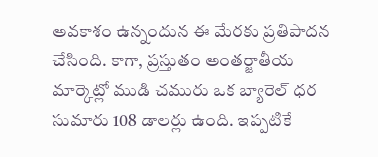అవకాశం ఉన్నందున ఈ మేరకు ప్రతిపాదన చేసింది. కాగా, ప్రస్తుతం అంతర్జాతీయ మార్కెట్లో ముడి చమురు ఒక బ్యారెల్ ధర సుమారు 108 డాలర్లు ఉంది. ఇప్పటికే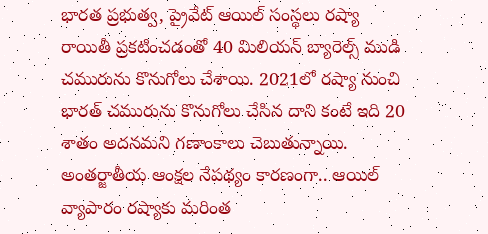భారత ప్రభుత్వ, ప్రైవేట్ ఆయిల్ సంస్థలు రష్యా రాయితీ ప్రకటించడంతో 40 మిలియన్ బ్యారెల్స్ ముడి చమురును కొనుగోలు చేశాయి. 2021లో రష్యా నుంచి భారత్ చమురును కొనుగోలు చేసిన దాని కంటే ఇది 20 శాతం అదనమని గణాంకాలు చెబుతున్నాయి.
అంతర్జాతీయ ఆంక్షల నేపథ్యం కారణంగా.. ఆయిల్ వ్యాపారం రష్యాకు మరింత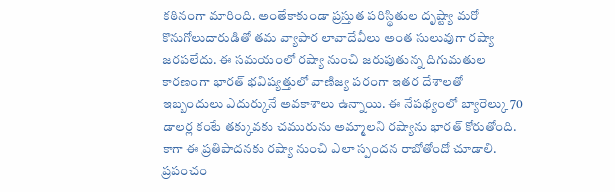కఠినంగా మారింది. అంతేకాకుండా ప్రస్తుత పరిస్థితుల దృష్ట్యా మరో కొనుగోలుదారుడితో తమ వ్యాపార లావాదేవీలు అంత సులువుగా రష్యా జరపలేదు. ఈ సమయంలో రష్యా నుంచి జరుపుతున్న దిగుమతుల కారణంగా భారత్ భవిష్యత్తులో వాణిజ్య పరంగా ఇతర దేశాలతో ఇబ్బందులు ఎదుర్కునే అవకాశాలు ఉన్నాయి. ఈ నేపథ్యంలో బ్యారెల్కు 70 డాలర్ల కంటే తక్కువకు చమురును అమ్మాలని రష్యాను భారత్ కోరుతోంది. కాగా ఈ ప్రతిపాదనకు రష్యా నుంచి ఎలా స్పందన రాబోతోందో చూడాలి.
ప్రపంచం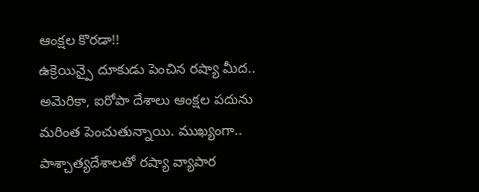ఆంక్షల కొరడా!!
ఉక్రెయిన్పై దూకుడు పెంచిన రష్యా మీద.. అమెరికా, ఐరోపా దేశాలు ఆంక్షల పదును మరింత పెంచుతున్నాయి. ముఖ్యంగా.. పాశ్చాత్యదేశాలతో రష్యా వ్యాపార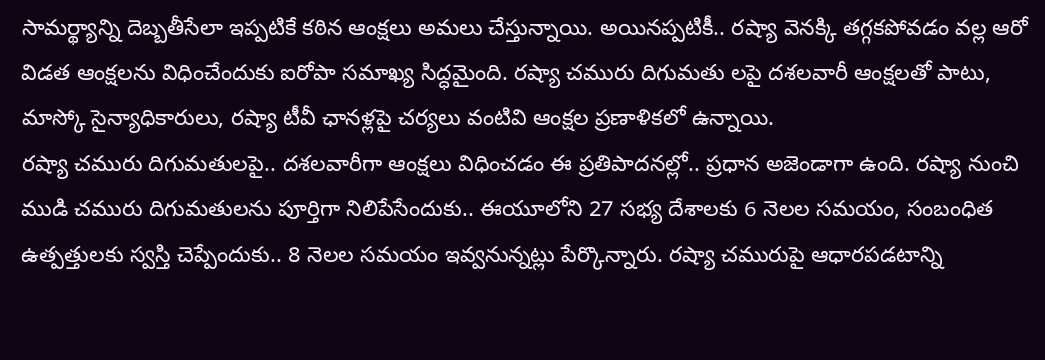సామర్థ్యాన్ని దెబ్బతీసేలా ఇప్పటికే కఠిన ఆంక్షలు అమలు చేస్తున్నాయి. అయినప్పటికీ.. రష్యా వెనక్కి తగ్గకపోవడం వల్ల ఆరో విడత ఆంక్షలను విధించేందుకు ఐరోపా సమాఖ్య సిద్ధమైంది. రష్యా చమురు దిగుమతు లపై దశలవారీ ఆంక్షలతో పాటు, మాస్కో సైన్యాధికారులు, రష్యా టీవీ ఛానళ్లపై చర్యలు వంటివి ఆంక్షల ప్రణాళికలో ఉన్నాయి.
రష్యా చమురు దిగుమతులపై.. దశలవారీగా ఆంక్షలు విధించడం ఈ ప్రతిపాదనల్లో.. ప్రధాన అజెండాగా ఉంది. రష్యా నుంచి ముడి చమురు దిగుమతులను పూర్తిగా నిలిపేసేందుకు.. ఈయూలోని 27 సభ్య దేశాలకు 6 నెలల సమయం, సంబంధిత ఉత్పత్తులకు స్వస్తి చెప్పేందుకు.. 8 నెలల సమయం ఇవ్వనున్నట్లు పేర్కొన్నారు. రష్యా చమురుపై ఆధారపడటాన్ని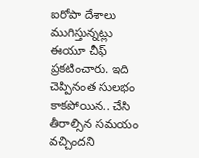ఐరోపా దేశాలు ముగిస్తున్నట్లు ఈయూ చీఫ్ ప్రకటించారు. ఇది చెప్పినంత సులభం కాకపోయిన.. చేసి తీరాల్సిన సమయం వచ్చిందని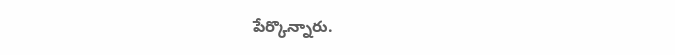పేర్కొన్నారు.